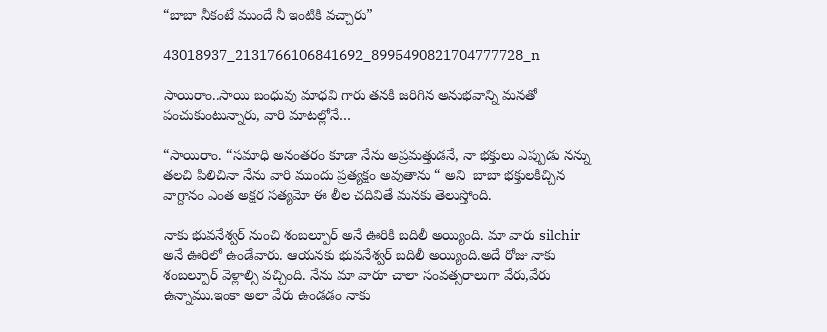“బాబా నీకంటే ముందే నీ ఇంటికి వచ్చారు”

43018937_2131766106841692_8995490821704777728_n

సాయిరాం..సాయి బంధువు మాధవి గారు తనకి జరిగిన అనుభవాన్ని మనతో పంచుకుంటున్నారు, వారి మాటల్లోనే…

“సాయిరాం. “సమాధి అనంతరం కూడా నేను అప్రమత్తుడనే, నా భక్తులు ఎప్పుడు నన్ను తలచి పిలిచినా నేను వారి ముందు ప్రత్యక్షం అవుతాను “ అని  బాబా భక్తులకిచ్చిన వాగ్దానం ఎంత అక్షర సత్యమో ఈ లీల చదివితే మనకు తెలుస్తోంది.

నాకు భువనేశ్వర్ నుంచి శంబల్పూర్ అనే ఊరికి బదిలీ అయ్యింది. మా వారు silchir అనే ఊరిలో ఉండేవారు. ఆయనకు భువనేశ్వర్ బదిలీ అయ్యింది.అదే రోజు నాకు శంబల్పూర్ వెళ్లాల్సి వచ్చింది. నేను మా వారూ చాలా సంవత్సరాలుగా వేరు,వేరు ఉన్నాము.ఇంకా అలా వేరు ఉండడం నాకు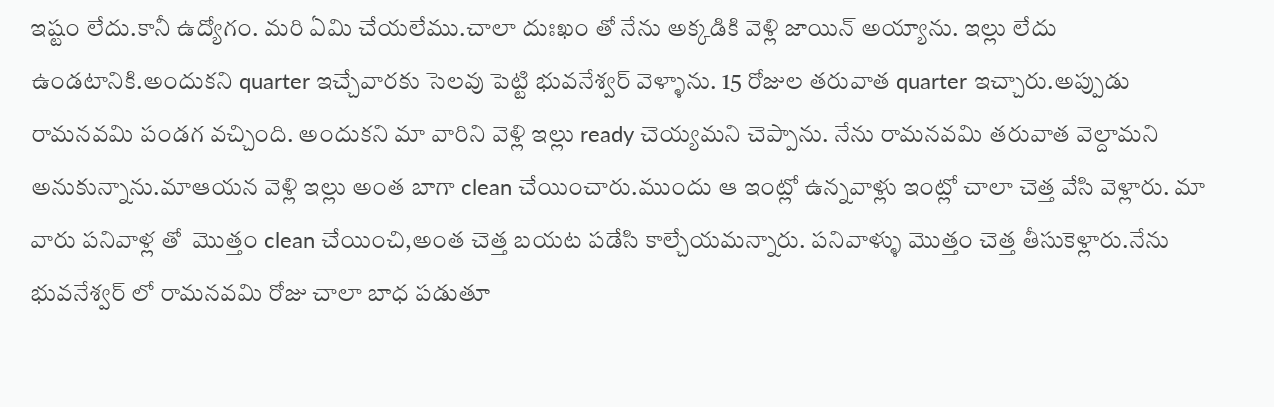ఇష్టం లేదు.కానీ ఉద్యోగం. మరి ఏమి చేయలేము.చాలా దుఃఖం తో నేను అక్కడికి వెళ్లి జాయిన్ అయ్యాను. ఇల్లు లేదు ఉండటానికి.అందుకని quarter ఇచ్చేవారకు సెలవు పెట్టి భువనేశ్వర్ వెళ్ళాను. 15 రోజుల తరువాత quarter ఇచ్చారు.అప్పుడు రామనవమి పండగ వచ్చింది. అందుకని మా వారిని వెళ్లి ఇల్లు ready చెయ్యమని చెప్పాను. నేను రామనవమి తరువాత వెల్దామని అనుకున్నాను.మాఆయన వెళ్లి ఇల్లు అంత బాగా clean చేయించారు.ముందు ఆ ఇంట్లో ఉన్నవాళ్లు ఇంట్లో చాలా చెత్త వేసి వెళ్లారు. మా వారు పనివాళ్ల తో  మొత్తం clean చేయించి,అంత చెత్త బయట పడేసి కాల్చేయమన్నారు. పనివాళ్ళు మొత్తం చెత్త తీసుకెళ్లారు.నేను భువనేశ్వర్ లో రామనవమి రోజు చాలా బాధ పడుతూ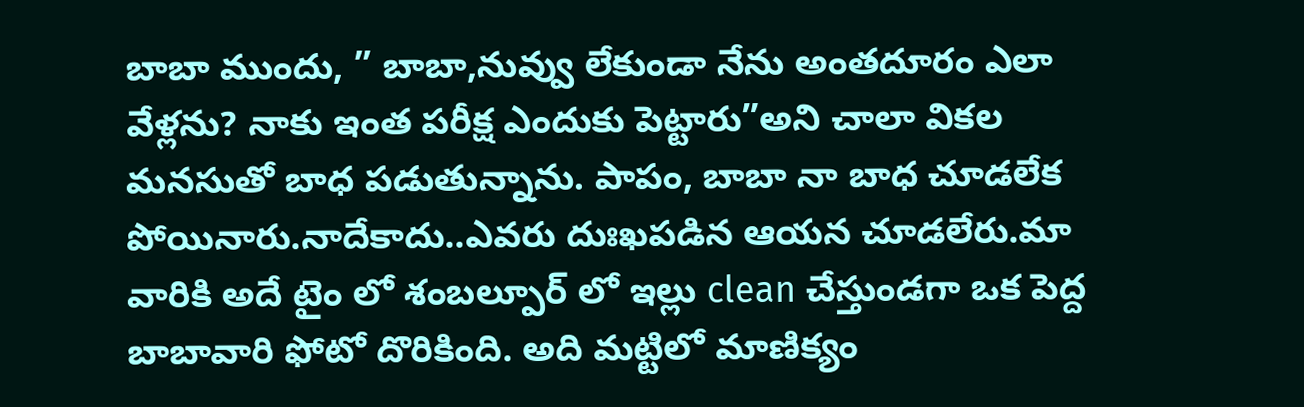బాబా ముందు, ” బాబా,నువ్వు లేకుండా నేను అంతదూరం ఎలా వేళ్లను? నాకు ఇంత పరీక్ష ఎందుకు పెట్టారు”అని చాలా వికల మనసుతో బాధ పడుతున్నాను. పాపం, బాబా నా బాధ చూడలేక పోయినారు.నాదేకాదు..ఎవరు దుఃఖపడిన ఆయన చూడలేరు.మా వారికి అదే టైం లో శంబల్పూర్ లో ఇల్లు clean చేస్తుండగా ఒక పెద్ద బాబావారి ఫోటో దొరికింది. అది మట్టిలో మాణిక్యం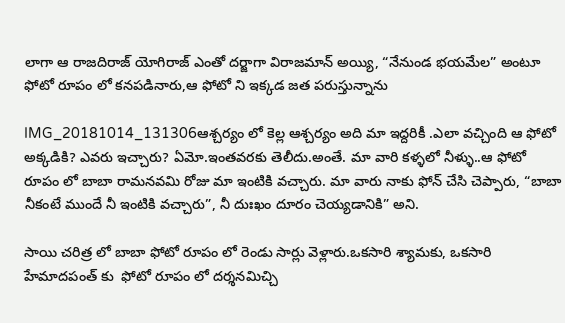లాగా ఆ రాజదిరాజ్ యోగిరాజ్ ఎంతో దర్జాగా విరాజమాన్ అయ్యి, “నేనుండ భయమేల” అంటూ ఫోటో రూపం లో కనపడినారు,ఆ ఫోటో ని ఇక్కడ జత పరుస్తున్నాను

IMG_20181014_131306ఆశ్చర్యం లో కెల్ల ఆశ్చర్యం అది మా ఇద్దరికీ .ఎలా వచ్చింది ఆ ఫోటో అక్కడికి? ఎవరు ఇచ్చారు? ఏమో.ఇంతవరకు తెలీదు.అంతే. మా వారి కళ్ళలో నీళ్ళు..ఆ ఫోటో రూపం లో బాబా రామనవమి రోజు మా ఇంటికి వచ్చారు. మా వారు నాకు ఫోన్ చేసి చెప్పారు, “బాబా నీకంటే ముందే నీ ఇంటికి వచ్చారు”, నీ దుఃఖం దూరం చెయ్యడానికి” అని.

సాయి చరిత్ర లో బాబా ఫోటో రూపం లో రెండు సార్లు వెళ్లారు.ఒకసారి శ్యామకు, ఒకసారి హేమాదపంత్ కు  ఫోటో రూపం లో దర్శనమిచ్చి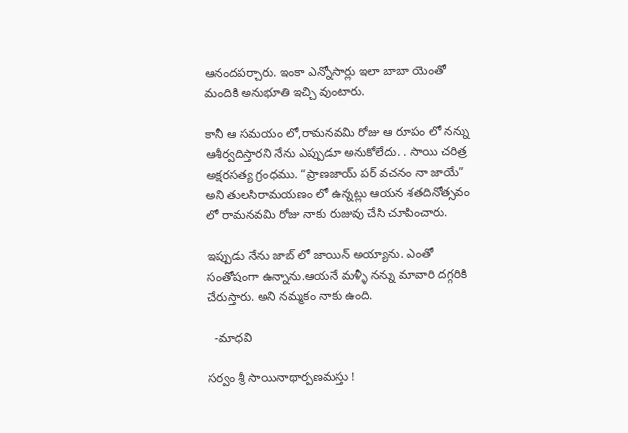ఆనందపర్చారు. ఇంకా ఎన్నోసార్లు ఇలా బాబా యెంతో మందికి అనుభూతి ఇచ్చి వుంటారు.

కానీ ఆ సమయం లో,రామనవమి రోజు ఆ రూపం లో నన్ను ఆశీర్వదిస్తారని నేను ఎప్పుడూ అనుకోలేదు. . సాయి చరిత్ర అక్షరసత్య గ్రంధము. “ప్రాణజాయ్ పర్ వచనం నా జాయే” అని తులసిరామయణం లో ఉన్నట్లు ఆయన శతదినోత్సవం లో రామనవమి రోజు నాకు రుజువు చేసి చూపించారు.

ఇప్పుడు నేను జాబ్ లో జాయిన్ అయ్యాను. ఎంతో సంతోషంగా ఉన్నాను.ఆయనే మళ్ళీ నన్ను మావారి దగ్గరికి చేరుస్తారు. అని నమ్మకం నాకు ఉంది.

  -మాధవి

సర్వం శ్రీ సాయినాథార్పణమస్తు !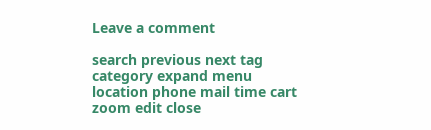Leave a comment

search previous next tag category expand menu location phone mail time cart zoom edit close